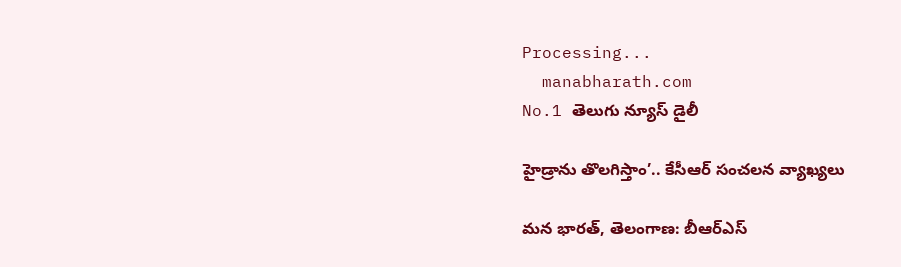Processing...
  manabharath.com
No.1 తెలుగు న్యూస్ డైలీ

హైడ్రాను తొలగిస్తాం’.. కేసీఆర్ సంచలన వ్యాఖ్యలు

మన భారత్, తెలంగాణ: బీఆర్ఎస్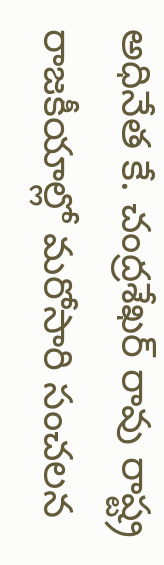అధినేత కే. చంద్రశేఖర్ రావు రాష్ట్ర రాజకీయాల్లో మరోసారి సంచలన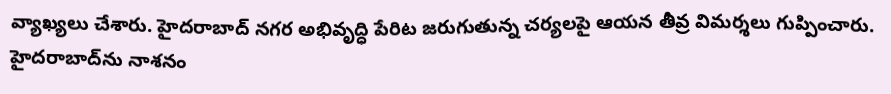వ్యాఖ్యలు చేశారు. హైదరాబాద్ నగర అభివృద్ధి పేరిట జరుగుతున్న చర్యలపై ఆయన తీవ్ర విమర్శలు గుప్పించారు. హైదరాబాద్‌ను నాశనం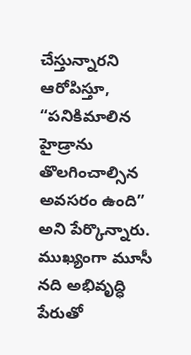చేస్తున్నారని ఆరోపిస్తూ, “పనికిమాలిన హైడ్రాను తొలగించాల్సిన అవసరం ఉంది” అని పేర్కొన్నారు. ముఖ్యంగా మూసీ నది అభివృద్ధి పేరుతో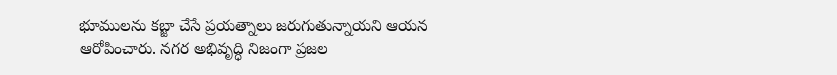భూములను కబ్జా చేసే ప్రయత్నాలు జరుగుతున్నాయని ఆయన ఆరోపించారు. నగర అభివృద్ధి నిజంగా ప్రజల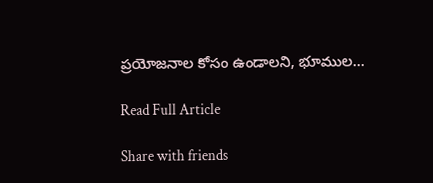ప్రయోజనాల కోసం ఉండాలని, భూముల...

Read Full Article

Share with friends